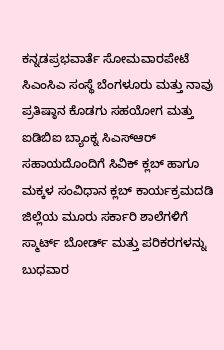ಕನ್ನಡಪ್ರಭವಾರ್ತೆ ಸೋಮವಾರಪೇಟೆ
ಸಿಎಂಸಿಎ ಸಂಸ್ಥೆ ಬೆಂಗಳೂರು ಮತ್ತು ನಾವು ಪ್ರತಿಷ್ಠಾನ ಕೊಡಗು ಸಹಯೋಗ ಮತ್ತು ಐಡಿಬಿಐ ಬ್ಯಾಂಕ್ನ ಸಿಎಸ್ಆರ್ ಸಹಾಯದೊಂದಿಗೆ ಸಿವಿಕ್ ಕ್ಲಬ್ ಹಾಗೂ ಮಕ್ಕಳ ಸಂವಿಧಾನ ಕ್ಲಬ್ ಕಾರ್ಯಕ್ರಮದಡಿ ಜಿಲ್ಲೆಯ ಮೂರು ಸರ್ಕಾರಿ ಶಾಲೆಗಳಿಗೆ ಸ್ಮಾರ್ಟ್ ಬೋರ್ಡ್ ಮತ್ತು ಪರಿಕರಗಳನ್ನು ಬುಧವಾರ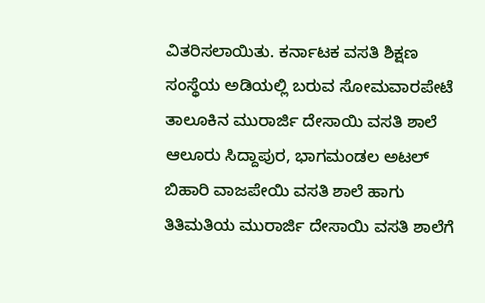ವಿತರಿಸಲಾಯಿತು. ಕರ್ನಾಟಕ ವಸತಿ ಶಿಕ್ಷಣ ಸಂಸ್ಥೆಯ ಅಡಿಯಲ್ಲಿ ಬರುವ ಸೋಮವಾರಪೇಟೆ ತಾಲೂಕಿನ ಮುರಾರ್ಜಿ ದೇಸಾಯಿ ವಸತಿ ಶಾಲೆ ಆಲೂರು ಸಿದ್ದಾಪುರ, ಭಾಗಮಂಡಲ ಅಟಲ್ ಬಿಹಾರಿ ವಾಜಪೇಯಿ ವಸತಿ ಶಾಲೆ ಹಾಗು ತಿತಿಮತಿಯ ಮುರಾರ್ಜಿ ದೇಸಾಯಿ ವಸತಿ ಶಾಲೆಗೆ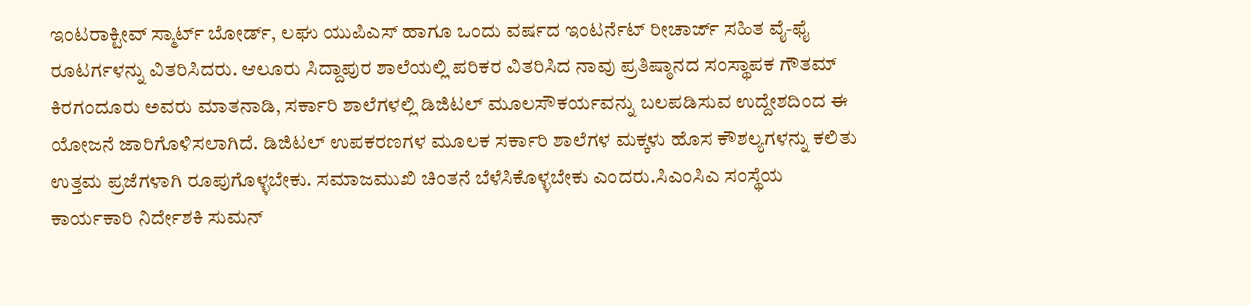ಇಂಟರಾಕ್ಟೀವ್ ಸ್ಮಾರ್ಟ್ ಬೋರ್ಡ್, ಲಘು ಯುಪಿಎಸ್ ಹಾಗೂ ಒಂದು ವರ್ಷದ ಇಂಟರ್ನೆಟ್ ರೀಚಾರ್ಜ್ ಸಹಿತ ವೈ-ಫೈ ರೂಟರ್ಗಳನ್ನು ವಿತರಿಸಿದರು. ಆಲೂರು ಸಿದ್ದಾಪುರ ಶಾಲೆಯಲ್ಲಿ ಪರಿಕರ ವಿತರಿಸಿದ ನಾವು ಪ್ರತಿಷ್ಠಾನದ ಸಂಸ್ಥಾಪಕ ಗೌತಮ್ ಕಿರಗಂದೂರು ಅವರು ಮಾತನಾಡಿ, ಸರ್ಕಾರಿ ಶಾಲೆಗಳಲ್ಲಿ ಡಿಜಿಟಲ್ ಮೂಲಸೌಕರ್ಯವನ್ನು ಬಲಪಡಿಸುವ ಉದ್ದೇಶದಿಂದ ಈ ಯೋಜನೆ ಜಾರಿಗೊಳಿಸಲಾಗಿದೆ. ಡಿಜಿಟಲ್ ಉಪಕರಣಗಳ ಮೂಲಕ ಸರ್ಕಾರಿ ಶಾಲೆಗಳ ಮಕ್ಕಳು ಹೊಸ ಕೌಶಲ್ಯಗಳನ್ನು ಕಲಿತು ಉತ್ತಮ ಪ್ರಜೆಗಳಾಗಿ ರೂಪುಗೊಳ್ಳಬೇಕು. ಸಮಾಜಮುಖಿ ಚಿಂತನೆ ಬೆಳೆಸಿಕೊಳ್ಳಬೇಕು ಎಂದರು.ಸಿಎಂಸಿಎ ಸಂಸ್ಥೆಯ ಕಾರ್ಯಕಾರಿ ನಿರ್ದೇಶಕಿ ಸುಮನ್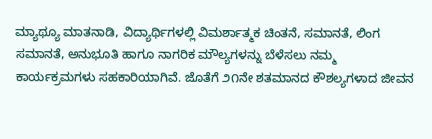ಮ್ಯಾಥ್ಯೂ ಮಾತನಾಡಿ, ವಿದ್ಯಾರ್ಥಿಗಳಲ್ಲಿ ವಿಮರ್ಶಾತ್ಮಕ ಚಿಂತನೆ, ಸಮಾನತೆ, ಲಿಂಗ ಸಮಾನತೆ, ಅನುಭೂತಿ ಹಾಗೂ ನಾಗರಿಕ ಮೌಲ್ಯಗಳನ್ನು ಬೆಳೆಸಲು ನಮ್ಮ ಕಾರ್ಯಕ್ರಮಗಳು ಸಹಕಾರಿಯಾಗಿವೆ. ಜೊತೆಗೆ ೨೧ನೇ ಶತಮಾನದ ಕೌಶಲ್ಯಗಳಾದ ಜೀವನ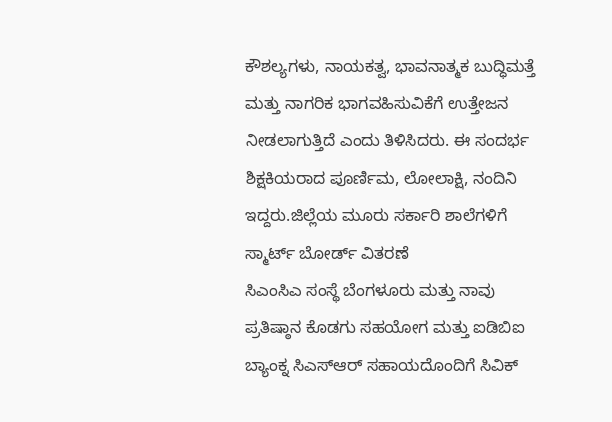ಕೌಶಲ್ಯಗಳು, ನಾಯಕತ್ವ, ಭಾವನಾತ್ಮಕ ಬುದ್ಧಿಮತ್ತೆ ಮತ್ತು ನಾಗರಿಕ ಭಾಗವಹಿಸುವಿಕೆಗೆ ಉತ್ತೇಜನ ನೀಡಲಾಗುತ್ತಿದೆ ಎಂದು ತಿಳಿಸಿದರು. ಈ ಸಂದರ್ಭ ಶಿಕ್ಷಕಿಯರಾದ ಪೂರ್ಣಿಮ, ಲೋಲಾಕ್ಷಿ, ನಂದಿನಿ ಇದ್ದರು.ಜಿಲ್ಲೆಯ ಮೂರು ಸರ್ಕಾರಿ ಶಾಲೆಗಳಿಗೆ ಸ್ಮಾರ್ಟ್ ಬೋರ್ಡ್ ವಿತರಣೆ
ಸಿಎಂಸಿಎ ಸಂಸ್ಥೆ ಬೆಂಗಳೂರು ಮತ್ತು ನಾವು ಪ್ರತಿಷ್ಠಾನ ಕೊಡಗು ಸಹಯೋಗ ಮತ್ತು ಐಡಿಬಿಐ ಬ್ಯಾಂಕ್ನ ಸಿಎಸ್ಆರ್ ಸಹಾಯದೊಂದಿಗೆ ಸಿವಿಕ್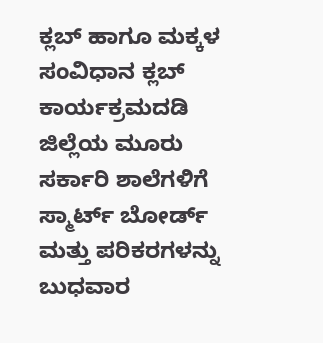ಕ್ಲಬ್ ಹಾಗೂ ಮಕ್ಕಳ ಸಂವಿಧಾನ ಕ್ಲಬ್ ಕಾರ್ಯಕ್ರಮದಡಿ ಜಿಲ್ಲೆಯ ಮೂರು ಸರ್ಕಾರಿ ಶಾಲೆಗಳಿಗೆ ಸ್ಮಾರ್ಟ್ ಬೋರ್ಡ್ ಮತ್ತು ಪರಿಕರಗಳನ್ನು ಬುಧವಾರ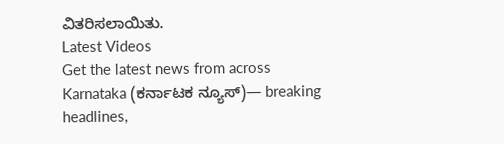ವಿತರಿಸಲಾಯಿತು.
Latest Videos
Get the latest news from across Karnataka (ಕರ್ನಾಟಕ ನ್ಯೂಸ್)— breaking headlines,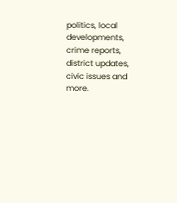politics, local developments, crime reports, district updates, civic issues and more.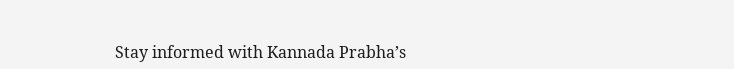Stay informed with Kannada Prabha’s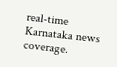real‑time Karnataka news coverage.